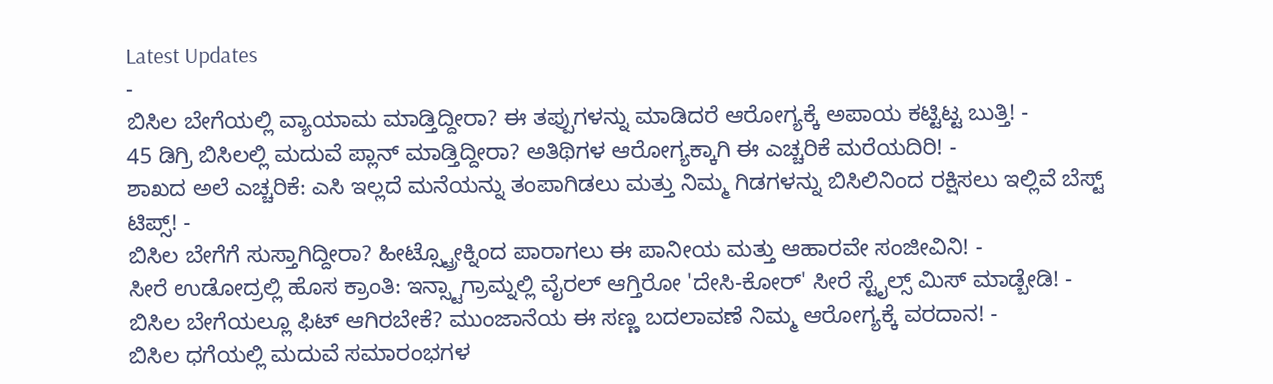Latest Updates
-
ಬಿಸಿಲ ಬೇಗೆಯಲ್ಲಿ ವ್ಯಾಯಾಮ ಮಾಡ್ತಿದ್ದೀರಾ? ಈ ತಪ್ಪುಗಳನ್ನು ಮಾಡಿದರೆ ಆರೋಗ್ಯಕ್ಕೆ ಅಪಾಯ ಕಟ್ಟಿಟ್ಟ ಬುತ್ತಿ! -
45 ಡಿಗ್ರಿ ಬಿಸಿಲಲ್ಲಿ ಮದುವೆ ಪ್ಲಾನ್ ಮಾಡ್ತಿದ್ದೀರಾ? ಅತಿಥಿಗಳ ಆರೋಗ್ಯಕ್ಕಾಗಿ ಈ ಎಚ್ಚರಿಕೆ ಮರೆಯದಿರಿ! -
ಶಾಖದ ಅಲೆ ಎಚ್ಚರಿಕೆ: ಎಸಿ ಇಲ್ಲದೆ ಮನೆಯನ್ನು ತಂಪಾಗಿಡಲು ಮತ್ತು ನಿಮ್ಮ ಗಿಡಗಳನ್ನು ಬಿಸಿಲಿನಿಂದ ರಕ್ಷಿಸಲು ಇಲ್ಲಿವೆ ಬೆಸ್ಟ್ ಟಿಪ್ಸ್! -
ಬಿಸಿಲ ಬೇಗೆಗೆ ಸುಸ್ತಾಗಿದ್ದೀರಾ? ಹೀಟ್ಸ್ಟ್ರೋಕ್ನಿಂದ ಪಾರಾಗಲು ಈ ಪಾನೀಯ ಮತ್ತು ಆಹಾರವೇ ಸಂಜೀವಿನಿ! -
ಸೀರೆ ಉಡೋದ್ರಲ್ಲಿ ಹೊಸ ಕ್ರಾಂತಿ: ಇನ್ಸ್ಟಾಗ್ರಾಮ್ನಲ್ಲಿ ವೈರಲ್ ಆಗ್ತಿರೋ 'ದೇಸಿ-ಕೋರ್' ಸೀರೆ ಸ್ಟೈಲ್ಸ್ ಮಿಸ್ ಮಾಡ್ಬೇಡಿ! -
ಬಿಸಿಲ ಬೇಗೆಯಲ್ಲೂ ಫಿಟ್ ಆಗಿರಬೇಕೆ? ಮುಂಜಾನೆಯ ಈ ಸಣ್ಣ ಬದಲಾವಣೆ ನಿಮ್ಮ ಆರೋಗ್ಯಕ್ಕೆ ವರದಾನ! -
ಬಿಸಿಲ ಧಗೆಯಲ್ಲಿ ಮದುವೆ ಸಮಾರಂಭಗಳ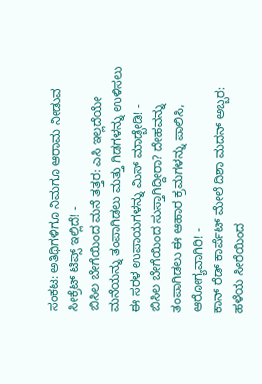ಸಂಕಟ: ಅತಿಥಿಗಳಿಗೂ ನಿಮಗೂ ಆರಾಮ ನೀಡುವ ಸೀಕ್ರೆಟ್ ಟಿಪ್ಸ್ ಇಲ್ಲಿದೆ! -
ಬಿಸಿಲ ಬೇಗೆಯಿಂದ ಮನೆ ತತ್ತರ: ಎಸಿ ಇಲ್ಲದೆಯೇ ಮನೆಯನ್ನು ತಂಪಾಗಿಡಲು ಮತ್ತು ಗಿಡಗಳನ್ನು ಉಳಿಸಲು ಈ ಸರಳ ಉಪಾಯಗಳನ್ನು ಮಿಸ್ ಮಾಡ್ಬೇಡಿ! -
ಬಿಸಿಲ ಬೇಗೆಯಿಂದ ಸುಸ್ತಾಗಿದ್ದೀರಾ? ದೇಹವನ್ನು ತಂಪಾಗಿಡಲು ಈ ಆಹಾರ ಕ್ರಮಗಳನ್ನು ಪಾಲಿಸಿ, ಆರೋಗ್ಯವಾಗಿರಿ! -
ಕಾನ್ ರೆಡ್ ಕಾರ್ಪೆಟ್ ಮೇಲೆ ದಿಶಾ ಮದನ್ ಅಬ್ಬರ: ಹಳೆಯ ಸೀರೆಯಿಂದ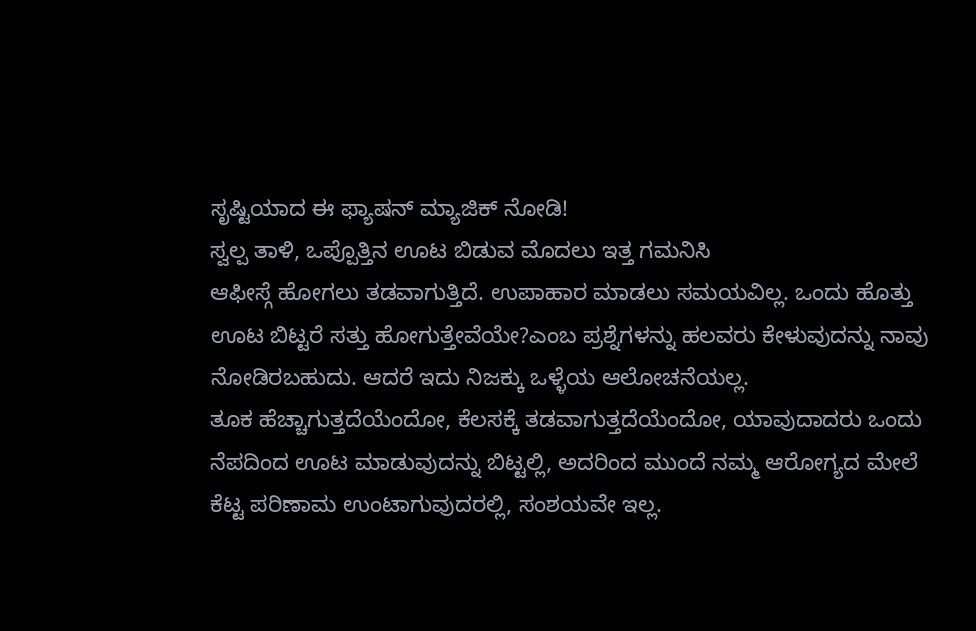ಸೃಷ್ಟಿಯಾದ ಈ ಫ್ಯಾಷನ್ ಮ್ಯಾಜಿಕ್ ನೋಡಿ!
ಸ್ವಲ್ಪ ತಾಳಿ, ಒಪ್ಪೊತ್ತಿನ ಊಟ ಬಿಡುವ ಮೊದಲು ಇತ್ತ ಗಮನಿಸಿ
ಆಫೀಸ್ಗೆ ಹೋಗಲು ತಡವಾಗುತ್ತಿದೆ. ಉಪಾಹಾರ ಮಾಡಲು ಸಮಯವಿಲ್ಲ. ಒಂದು ಹೊತ್ತು ಊಟ ಬಿಟ್ಟರೆ ಸತ್ತು ಹೋಗುತ್ತೇವೆಯೇ?ಎಂಬ ಪ್ರಶ್ನೆಗಳನ್ನು ಹಲವರು ಕೇಳುವುದನ್ನು ನಾವು ನೋಡಿರಬಹುದು. ಆದರೆ ಇದು ನಿಜಕ್ಕು ಒಳ್ಳೆಯ ಆಲೋಚನೆಯಲ್ಲ.
ತೂಕ ಹೆಚ್ಚಾಗುತ್ತದೆಯೆಂದೋ, ಕೆಲಸಕ್ಕೆ ತಡವಾಗುತ್ತದೆಯೆಂದೋ, ಯಾವುದಾದರು ಒಂದು ನೆಪದಿಂದ ಊಟ ಮಾಡುವುದನ್ನು ಬಿಟ್ಟಲ್ಲಿ, ಅದರಿಂದ ಮುಂದೆ ನಮ್ಮ ಆರೋಗ್ಯದ ಮೇಲೆ ಕೆಟ್ಟ ಪರಿಣಾಮ ಉಂಟಾಗುವುದರಲ್ಲಿ, ಸಂಶಯವೇ ಇಲ್ಲ.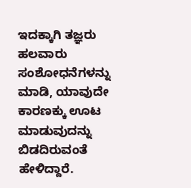ಇದಕ್ಕಾಗಿ ತಜ್ಞರು ಹಲವಾರು ಸಂಶೋಧನೆಗಳನ್ನು ಮಾಡಿ, ಯಾವುದೇ ಕಾರಣಕ್ಕು ಊಟ ಮಾಡುವುದನ್ನು ಬಿಡದಿರುವಂತೆ ಹೇಳಿದ್ದಾರೆ.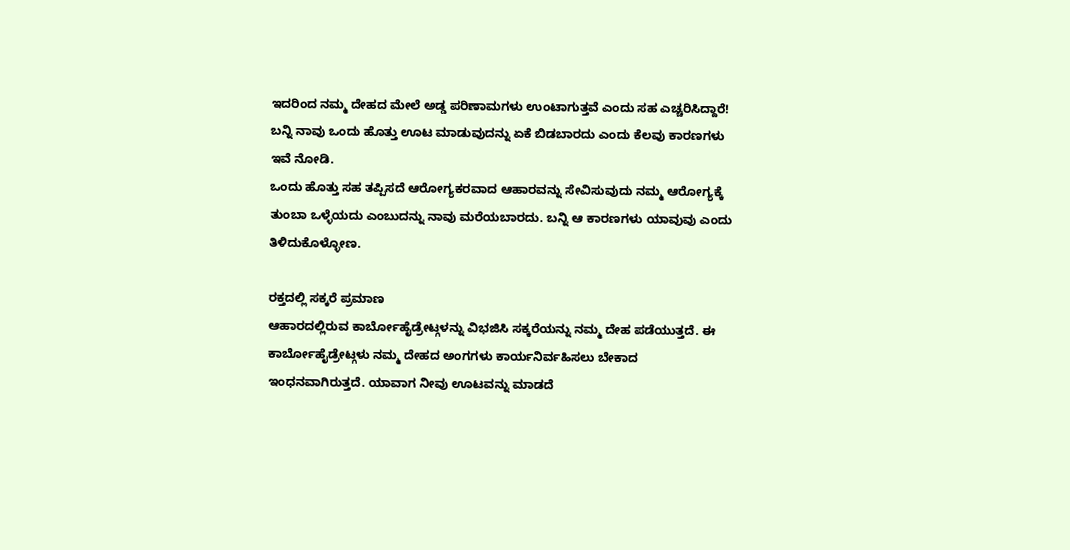ಇದರಿಂದ ನಮ್ಮ ದೇಹದ ಮೇಲೆ ಅಡ್ಡ ಪರಿಣಾಮಗಳು ಉಂಟಾಗುತ್ತವೆ ಎಂದು ಸಹ ಎಚ್ಚರಿಸಿದ್ದಾರೆ! ಬನ್ನಿ ನಾವು ಒಂದು ಹೊತ್ತು ಊಟ ಮಾಡುವುದನ್ನು ಏಕೆ ಬಿಡಬಾರದು ಎಂದು ಕೆಲವು ಕಾರಣಗಳು ಇವೆ ನೋಡಿ.
ಒಂದು ಹೊತ್ತು ಸಹ ತಪ್ಪಿಸದೆ ಆರೋಗ್ಯಕರವಾದ ಆಹಾರವನ್ನು ಸೇವಿಸುವುದು ನಮ್ಮ ಆರೋಗ್ಯಕ್ಕೆ ತುಂಬಾ ಒಳ್ಳೆಯದು ಎಂಬುದನ್ನು ನಾವು ಮರೆಯಬಾರದು. ಬನ್ನಿ ಆ ಕಾರಣಗಳು ಯಾವುವು ಎಂದು ತಿಳಿದುಕೊಳ್ಳೋಣ.

ರಕ್ತದಲ್ಲಿ ಸಕ್ಕರೆ ಪ್ರಮಾಣ
ಆಹಾರದಲ್ಲಿರುವ ಕಾರ್ಬೋಹೈಡ್ರೇಟ್ಗಳನ್ನು ವಿಭಜಿಸಿ ಸಕ್ಕರೆಯನ್ನು ನಮ್ಮ ದೇಹ ಪಡೆಯುತ್ತದೆ. ಈ ಕಾರ್ಬೋಹೈಡ್ರೇಟ್ಗಳು ನಮ್ಮ ದೇಹದ ಅಂಗಗಳು ಕಾರ್ಯನಿರ್ವಹಿಸಲು ಬೇಕಾದ ಇಂಧನವಾಗಿರುತ್ತದೆ. ಯಾವಾಗ ನೀವು ಊಟವನ್ನು ಮಾಡದೆ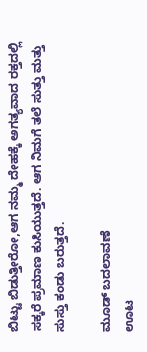ಬಿಟ್ಟು ಬಿಡುತ್ತೀರೋ,ಆಗ ನಮ್ಮ ದೇಹಕ್ಕೆ ಅಗತ್ಯವಾದ ರಕ್ತದಲ್ಲಿ ಸಕ್ಕರೆ ಪ್ರಮಾಣ ಕುಸಿಯುತ್ತದೆ. ಆಗ ನಿಮಗೆ ತಲೆ ಸುತ್ತು ಮತ್ತು ಸುಸ್ತು ಕಂಡು ಬರುತ್ತದೆ.

ಮೂಡ್ ಬದಲಾವಣೆ
ಊಟ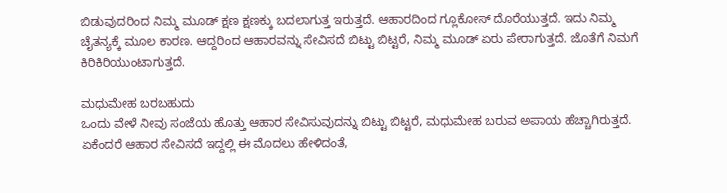ಬಿಡುವುದರಿಂದ ನಿಮ್ಮ ಮೂಡ್ ಕ್ಷಣ ಕ್ಷಣಕ್ಕು ಬದಲಾಗುತ್ತ ಇರುತ್ತದೆ. ಆಹಾರದಿಂದ ಗ್ಲೂಕೋಸ್ ದೊರೆಯುತ್ತದೆ. ಇದು ನಿಮ್ಮ ಚೈತನ್ಯಕ್ಕೆ ಮೂಲ ಕಾರಣ. ಆದ್ದರಿಂದ ಆಹಾರವನ್ನು ಸೇವಿಸದೆ ಬಿಟ್ಟು ಬಿಟ್ಟರೆ, ನಿಮ್ಮ ಮೂಡ್ ಏರು ಪೇರಾಗುತ್ತದೆ. ಜೊತೆಗೆ ನಿಮಗೆ ಕಿರಿಕಿರಿಯುಂಟಾಗುತ್ತದೆ.

ಮಧುಮೇಹ ಬರಬಹುದು
ಒಂದು ವೇಳೆ ನೀವು ಸಂಜೆಯ ಹೊತ್ತು ಆಹಾರ ಸೇವಿಸುವುದನ್ನು ಬಿಟ್ಟು ಬಿಟ್ಟರೆ, ಮಧುಮೇಹ ಬರುವ ಅಪಾಯ ಹೆಚ್ಚಾಗಿರುತ್ತದೆ. ಏಕೆಂದರೆ ಆಹಾರ ಸೇವಿಸದೆ ಇದ್ದಲ್ಲಿ ಈ ಮೊದಲು ಹೇಳಿದಂತೆ,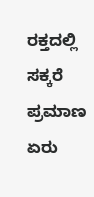ರಕ್ತದಲ್ಲಿ ಸಕ್ಕರೆ ಪ್ರಮಾಣ ಏರು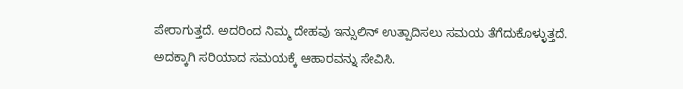ಪೇರಾಗುತ್ತದೆ. ಅದರಿಂದ ನಿಮ್ಮ ದೇಹವು ಇನ್ಸುಲಿನ್ ಉತ್ಪಾದಿಸಲು ಸಮಯ ತೆಗೆದುಕೊಳ್ಳುತ್ತದೆ. ಅದಕ್ಕಾಗಿ ಸರಿಯಾದ ಸಮಯಕ್ಕೆ ಆಹಾರವನ್ನು ಸೇವಿಸಿ.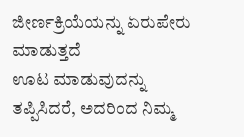ಜೀರ್ಣಕ್ರಿಯೆಯನ್ನು ಏರುಪೇರು ಮಾಡುತ್ತದೆ
ಊಟ ಮಾಡುವುದನ್ನು ತಪ್ಪಿಸಿದರೆ, ಅದರಿಂದ ನಿಮ್ಮ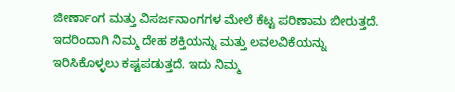ಜೀರ್ಣಾಂಗ ಮತ್ತು ವಿಸರ್ಜನಾಂಗಗಳ ಮೇಲೆ ಕೆಟ್ಟ ಪರಿಣಾಮ ಬೀರುತ್ತದೆ. ಇದರಿಂದಾಗಿ ನಿಮ್ಮ ದೇಹ ಶಕ್ತಿಯನ್ನು ಮತ್ತು ಲವಲವಿಕೆಯನ್ನು ಇರಿಸಿಕೊಳ್ಳಲು ಕಷ್ಟಪಡುತ್ತದೆ. ಇದು ನಿಮ್ಮ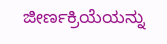ಜೀರ್ಣಕ್ರಿಯೆಯನ್ನು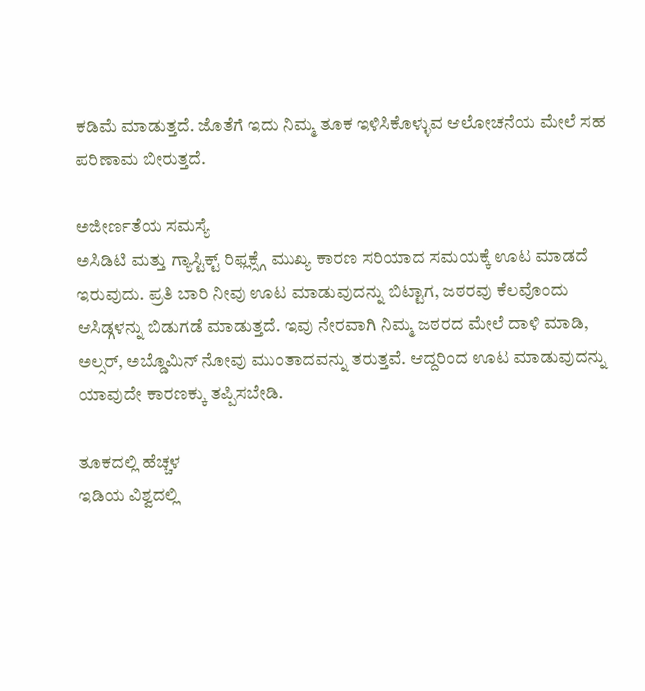ಕಡಿಮೆ ಮಾಡುತ್ತದೆ. ಜೊತೆಗೆ ಇದು ನಿಮ್ಮ ತೂಕ ಇಳಿಸಿಕೊಳ್ಳುವ ಆಲೋಚನೆಯ ಮೇಲೆ ಸಹ ಪರಿಣಾಮ ಬೀರುತ್ತದೆ.

ಅಜೀರ್ಣತೆಯ ಸಮಸ್ಯೆ
ಅಸಿಡಿಟಿ ಮತ್ತು ಗ್ಯಾಸ್ಟಿಕ್ಟ್ ರಿಫ್ಲಕ್ಸ್ಗೆ ಮುಖ್ಯ ಕಾರಣ ಸರಿಯಾದ ಸಮಯಕ್ಕೆ ಊಟ ಮಾಡದೆ ಇರುವುದು. ಪ್ರತಿ ಬಾರಿ ನೀವು ಊಟ ಮಾಡುವುದನ್ನು ಬಿಟ್ಟಾಗ, ಜಠರವು ಕೆಲವೊಂದು ಆಸಿಡ್ಗಳನ್ನು ಬಿಡುಗಡೆ ಮಾಡುತ್ತದೆ. ಇವು ನೇರವಾಗಿ ನಿಮ್ಮ ಜಠರದ ಮೇಲೆ ದಾಳಿ ಮಾಡಿ, ಅಲ್ಸರ್, ಅಬ್ಡೊಮಿನ್ ನೋವು ಮುಂತಾದವನ್ನು ತರುತ್ತವೆ. ಆದ್ದರಿಂದ ಊಟ ಮಾಡುವುದನ್ನು ಯಾವುದೇ ಕಾರಣಕ್ಕು ತಪ್ಪಿಸಬೇಡಿ.

ತೂಕದಲ್ಲಿ ಹೆಚ್ಚಳ
ಇಡಿಯ ವಿಶ್ವದಲ್ಲಿ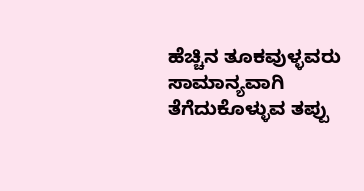ಹೆಚ್ಚಿನ ತೂಕವುಳ್ಳವರು ಸಾಮಾನ್ಯವಾಗಿ ತೆಗೆದುಕೊಳ್ಳುವ ತಪ್ಪು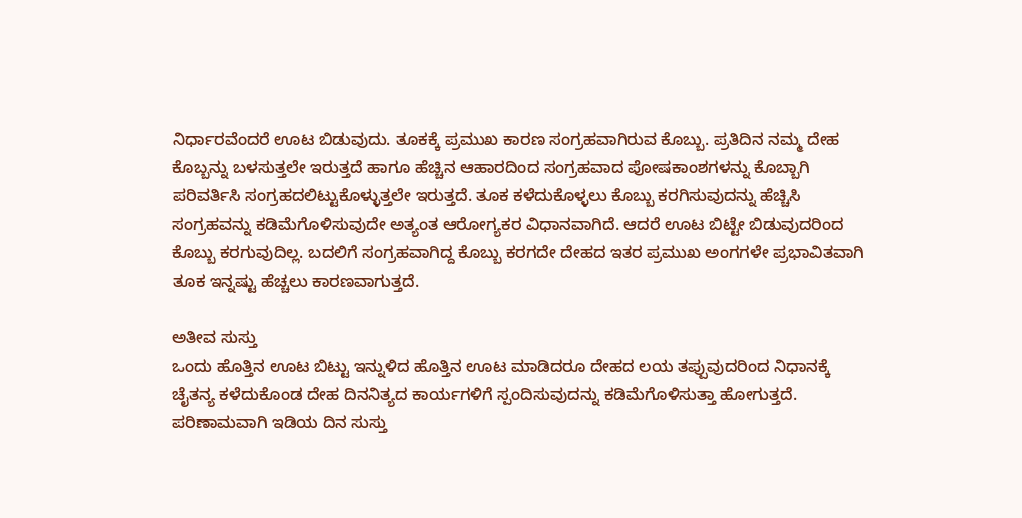ನಿರ್ಧಾರವೆಂದರೆ ಊಟ ಬಿಡುವುದು. ತೂಕಕ್ಕೆ ಪ್ರಮುಖ ಕಾರಣ ಸಂಗ್ರಹವಾಗಿರುವ ಕೊಬ್ಬು. ಪ್ರತಿದಿನ ನಮ್ಮ ದೇಹ ಕೊಬ್ಬನ್ನು ಬಳಸುತ್ತಲೇ ಇರುತ್ತದೆ ಹಾಗೂ ಹೆಚ್ಚಿನ ಆಹಾರದಿಂದ ಸಂಗ್ರಹವಾದ ಪೋಷಕಾಂಶಗಳನ್ನು ಕೊಬ್ಬಾಗಿ ಪರಿವರ್ತಿಸಿ ಸಂಗ್ರಹದಲಿಟ್ಟುಕೊಳ್ಳುತ್ತಲೇ ಇರುತ್ತದೆ. ತೂಕ ಕಳೆದುಕೊಳ್ಳಲು ಕೊಬ್ಬು ಕರಗಿಸುವುದನ್ನು ಹೆಚ್ಚಿಸಿ ಸಂಗ್ರಹವನ್ನು ಕಡಿಮೆಗೊಳಿಸುವುದೇ ಅತ್ಯಂತ ಆರೋಗ್ಯಕರ ವಿಧಾನವಾಗಿದೆ. ಆದರೆ ಊಟ ಬಿಟ್ಟೇ ಬಿಡುವುದರಿಂದ ಕೊಬ್ಬು ಕರಗುವುದಿಲ್ಲ. ಬದಲಿಗೆ ಸಂಗ್ರಹವಾಗಿದ್ದ ಕೊಬ್ಬು ಕರಗದೇ ದೇಹದ ಇತರ ಪ್ರಮುಖ ಅಂಗಗಳೇ ಪ್ರಭಾವಿತವಾಗಿ ತೂಕ ಇನ್ನಷ್ಟು ಹೆಚ್ಚಲು ಕಾರಣವಾಗುತ್ತದೆ.

ಅತೀವ ಸುಸ್ತು
ಒಂದು ಹೊತ್ತಿನ ಊಟ ಬಿಟ್ಟು ಇನ್ನುಳಿದ ಹೊತ್ತಿನ ಊಟ ಮಾಡಿದರೂ ದೇಹದ ಲಯ ತಪ್ಪುವುದರಿಂದ ನಿಧಾನಕ್ಕೆ ಚೈತನ್ಯ ಕಳೆದುಕೊಂಡ ದೇಹ ದಿನನಿತ್ಯದ ಕಾರ್ಯಗಳಿಗೆ ಸ್ಪಂದಿಸುವುದನ್ನು ಕಡಿಮೆಗೊಳಿಸುತ್ತಾ ಹೋಗುತ್ತದೆ. ಪರಿಣಾಮವಾಗಿ ಇಡಿಯ ದಿನ ಸುಸ್ತು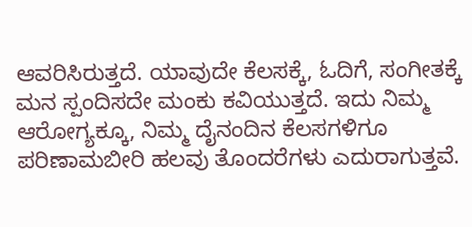ಆವರಿಸಿರುತ್ತದೆ. ಯಾವುದೇ ಕೆಲಸಕ್ಕೆ, ಓದಿಗೆ, ಸಂಗೀತಕ್ಕೆ ಮನ ಸ್ಪಂದಿಸದೇ ಮಂಕು ಕವಿಯುತ್ತದೆ. ಇದು ನಿಮ್ಮ ಆರೋಗ್ಯಕ್ಕೂ, ನಿಮ್ಮ ದೈನಂದಿನ ಕೆಲಸಗಳಿಗೂ ಪರಿಣಾಮಬೀರಿ ಹಲವು ತೊಂದರೆಗಳು ಎದುರಾಗುತ್ತವೆ.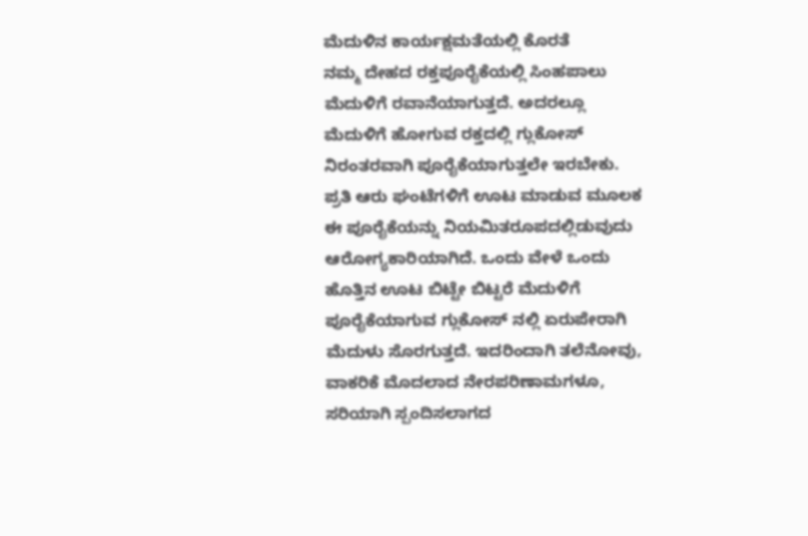ಮೆದುಳಿನ ಕಾರ್ಯಕ್ಷಮತೆಯಲ್ಲಿ ಕೊರತೆ
ನಮ್ಮ ದೇಹದ ರಕ್ತಪೂರೈಕೆಯಲ್ಲಿ ಸಿಂಹಪಾಲು ಮೆದುಳಿಗೆ ರವಾನೆಯಾಗುತ್ತದೆ. ಅದರಲ್ಲೂ ಮೆದುಳಿಗೆ ಹೋಗುವ ರಕ್ತದಲ್ಲಿ ಗ್ಲುಕೋಸ್ ನಿರಂತರವಾಗಿ ಪೂರೈಕೆಯಾಗುತ್ತಲೇ ಇರಬೇಕು. ಪ್ರತಿ ಆರು ಘಂಟೆಗಳಿಗೆ ಊಟ ಮಾಡುವ ಮೂಲಕ ಈ ಪೂರೈಕೆಯನ್ನು ನಿಯಮಿತರೂಪದಲ್ಲಿಡುವುದು ಆರೋಗ್ಯಕಾರಿಯಾಗಿದೆ. ಒಂದು ವೇಳೆ ಒಂದು ಹೊತ್ತಿನ ಊಟ ಬಿಟ್ಟೇ ಬಿಟ್ಟರೆ ಮೆದುಳಿಗೆ ಪೂರೈಕೆಯಾಗುವ ಗ್ಲುಕೋಸ್ ನಲ್ಲಿ ಏರುಪೇರಾಗಿ ಮೆದುಳು ಸೊರಗುತ್ತದೆ. ಇದರಿಂದಾಗಿ ತಲೆನೋವು, ವಾಕರಿಕೆ ಮೊದಲಾದ ನೇರಪರಿಣಾಮಗಳೂ, ಸರಿಯಾಗಿ ಸ್ಪಂದಿಸಲಾಗದ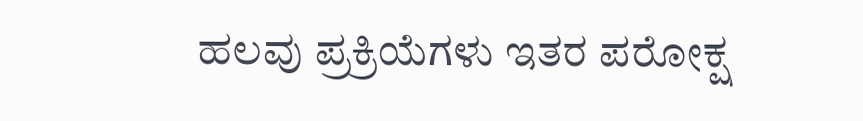ಹಲವು ಪ್ರಕ್ರಿಯೆಗಳು ಇತರ ಪರೋಕ್ಷ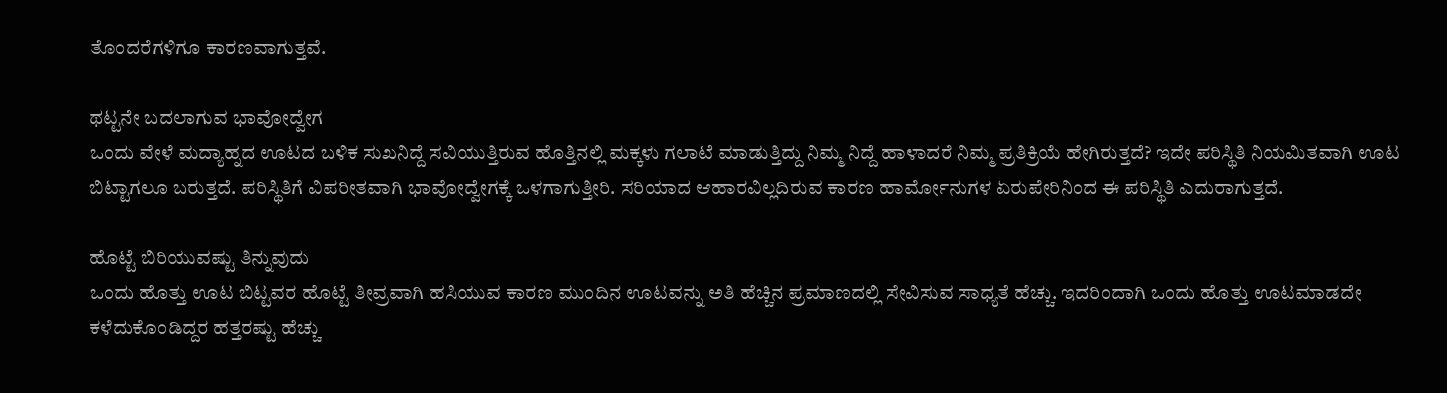ತೊಂದರೆಗಳಿಗೂ ಕಾರಣವಾಗುತ್ತವೆ.

ಥಟ್ಟನೇ ಬದಲಾಗುವ ಭಾವೋದ್ವೇಗ
ಒಂದು ವೇಳೆ ಮದ್ಯಾಹ್ನದ ಊಟದ ಬಳಿಕ ಸುಖನಿದ್ದೆ ಸವಿಯುತ್ತಿರುವ ಹೊತ್ತಿನಲ್ಲಿ ಮಕ್ಕಳು ಗಲಾಟೆ ಮಾಡುತ್ತಿದ್ದು ನಿಮ್ಮ ನಿದ್ದೆ ಹಾಳಾದರೆ ನಿಮ್ಮ ಪ್ರತಿಕ್ರಿಯೆ ಹೇಗಿರುತ್ತದೆ? ಇದೇ ಪರಿಸ್ಥಿತಿ ನಿಯಮಿತವಾಗಿ ಊಟ ಬಿಟ್ಟಾಗಲೂ ಬರುತ್ತದೆ. ಪರಿಸ್ಥಿತಿಗೆ ವಿಪರೀತವಾಗಿ ಭಾವೋದ್ವೇಗಕ್ಕೆ ಒಳಗಾಗುತ್ತೀರಿ. ಸರಿಯಾದ ಆಹಾರವಿಲ್ಲದಿರುವ ಕಾರಣ ಹಾರ್ಮೋನುಗಳ ಏರುಪೇರಿನಿಂದ ಈ ಪರಿಸ್ಥಿತಿ ಎದುರಾಗುತ್ತದೆ.

ಹೊಟ್ಟೆ ಬಿರಿಯುವಷ್ಟು ತಿನ್ನುವುದು
ಒಂದು ಹೊತ್ತು ಊಟ ಬಿಟ್ಟವರ ಹೊಟ್ಟೆ ತೀವ್ರವಾಗಿ ಹಸಿಯುವ ಕಾರಣ ಮುಂದಿನ ಊಟವನ್ನು ಅತಿ ಹೆಚ್ಚಿನ ಪ್ರಮಾಣದಲ್ಲಿ ಸೇವಿಸುವ ಸಾಧ್ಯತೆ ಹೆಚ್ಚು. ಇದರಿಂದಾಗಿ ಒಂದು ಹೊತ್ತು ಊಟಮಾಡದೇ ಕಳೆದುಕೊಂಡಿದ್ದರ ಹತ್ತರಷ್ಟು ಹೆಚ್ಚು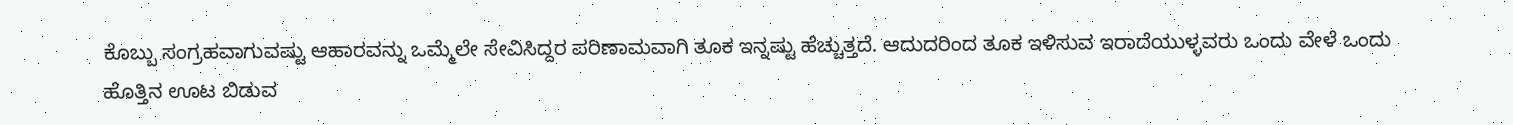ಕೊಬ್ಬು ಸಂಗ್ರಹವಾಗುವಷ್ಟು ಆಹಾರವನ್ನು ಒಮ್ಮೆಲೇ ಸೇವಿಸಿದ್ದರ ಪರಿಣಾಮವಾಗಿ ತೂಕ ಇನ್ನಷ್ಟು ಹೆಚ್ಚುತ್ತದೆ. ಆದುದರಿಂದ ತೂಕ ಇಳಿಸುವ ಇರಾದೆಯುಳ್ಳವರು ಒಂದು ವೇಳೆ ಒಂದು ಹೊತ್ತಿನ ಊಟ ಬಿಡುವ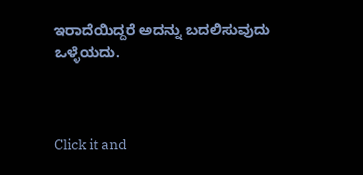ಇರಾದೆಯಿದ್ದರೆ ಅದನ್ನು ಬದಲಿಸುವುದು ಒಳ್ಳೆಯದು.



Click it and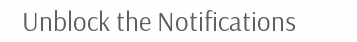Unblock the Notifications